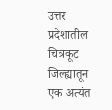उत्तर प्रदेशातील चित्रकूट जिल्ह्यातून एक अत्यंत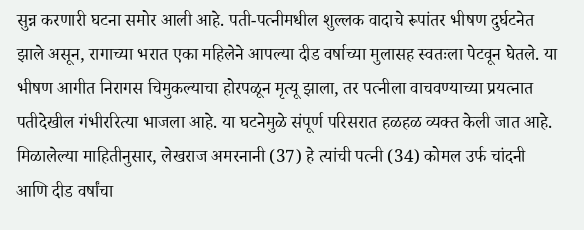सुन्न करणारी घटना समोर आली आहे. पती-पत्नीमधील शुल्लक वादाचे रूपांतर भीषण दुर्घटनेत झाले असून, रागाच्या भरात एका महिलेने आपल्या दीड वर्षाच्या मुलासह स्वतःला पेटवून घेतले. या भीषण आगीत निरागस चिमुकल्याचा होरपळून मृत्यू झाला, तर पत्नीला वाचवण्याच्या प्रयत्नात पतीदेखील गंभीररित्या भाजला आहे. या घटनेमुळे संपूर्ण परिसरात हळहळ व्यक्त केली जात आहे.
मिळालेल्या माहितीनुसार, लेखराज अमरनानी (37) हे त्यांची पत्नी (34) कोमल उर्फ चांदनी आणि दीड वर्षांचा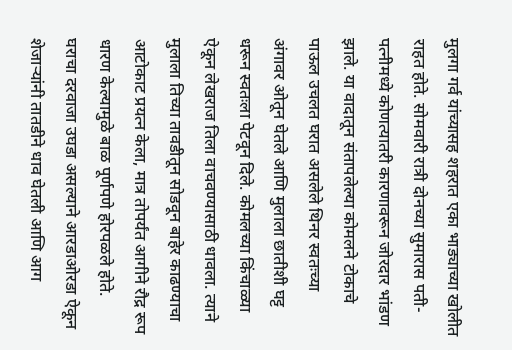मुलगा गर्व यांच्यासह शहरात एका भाड्याच्या खोलीत राहत होते. सोमवारी रात्री दोनच्या सुमारास पती-पत्नीमध्ये कोणत्यातरी कारणावरून जोरदार भांडण झाले. या वादातून संतापलेल्या कोमलने टोकाचे पाऊल उचलत घरात असलेले थिनर स्वतःच्या अंगावर ओतून घेतले आणि मुलाला छातीशी घट्ट धरून स्वतःला पेटवून दिले. कोमलच्या किंचाळ्या ऐकून लेखराज तिला वाचवण्यासाठी धावला. त्याने मुलाला तिच्या तावडीतून सोडवून बाहेर काढण्याचा आटोकाट प्रयत्न केला, मात्र तोपर्यंत आगीने रौद्र रूप धारण केल्यामुळे बाळ पूर्णपणे होरपळले होते.
घराचा दरवाजा उघडा असल्याने आरडाओरडा ऐकून शेजाऱ्यांनी तातडीने धाव घेतली आणि आग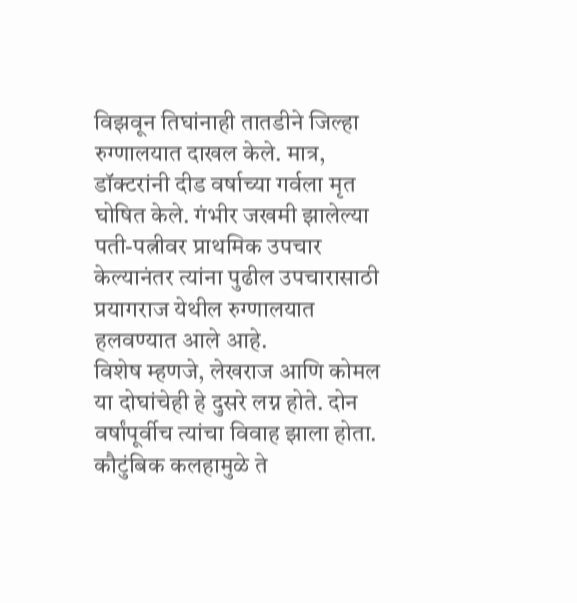विझवून तिघांनाही तातडीने जिल्हा रुग्णालयात दाखल केले. मात्र, डॉक्टरांनी दीड वर्षाच्या गर्वला मृत घोषित केले. गंभीर जखमी झालेल्या पती-पत्नीवर प्राथमिक उपचार केल्यानंतर त्यांना पुढील उपचारासाठी प्रयागराज येथील रुग्णालयात हलवण्यात आले आहे.
विशेष म्हणजे, लेखराज आणि कोमल या दोघांचेही हे दुसरे लग्न होते. दोन वर्षांपूर्वीच त्यांचा विवाह झाला होता. कौटुंबिक कलहामुळे ते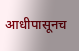आधीपासूनच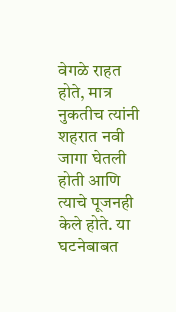वेगळे राहत होते, मात्र नुकतीच त्यांनी शहरात नवी जागा घेतली होती आणि त्याचे पूजनही केले होते. या घटनेबाबत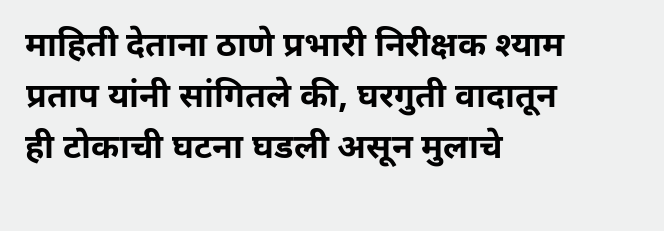माहिती देताना ठाणे प्रभारी निरीक्षक श्याम प्रताप यांनी सांगितले की, घरगुती वादातून ही टोकाची घटना घडली असून मुलाचे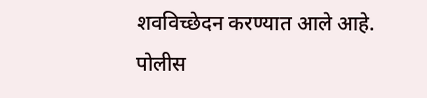शवविच्छेदन करण्यात आले आहे. पोलीस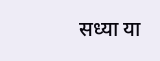सध्या या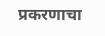प्रकरणाचा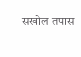सखोल तपास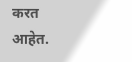करत आहेत.